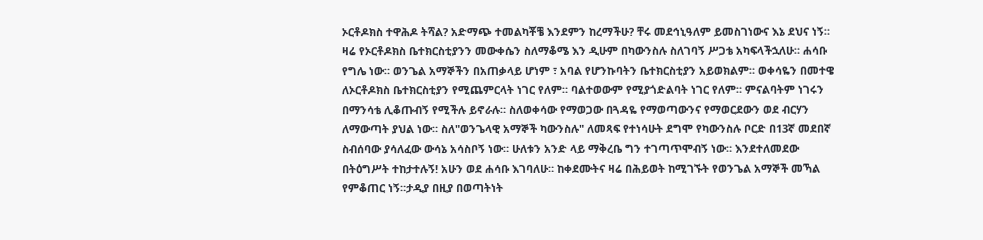ኦርቶዶክስ ተዋሕዶ ትሻል? አድማጭ ተመልካቾቼ እንደምን ከረማችሁ? ቸሩ መደኅኒዓለም ይመስገነውና እኔ ደህና ነኝ። ዛሬ የኦርቶዶክስ ቤተክርስቲያንን መውቀሴን ስለማቆሜ እን ዲሁም በካውንስሉ ስለገባኝ ሥጋቴ አካፍላችኋለሁ። ሐሳቡ የግሌ ነው። ወንጌል አማኞችን በአጠቃላይ ሆነም ፣ አባል የሆንኩባትን ቤተክርስቲያን አይወክልም። ወቀሳዬን በመተዌ ለኦርቶዶክስ ቤተክርስቲያን የሚጨምርላት ነገር የለም። ባልተወውም የሚያጎድልባት ነገር የለም። ምናልባትም ነገሩን በማንሳቴ ሊቆጡብኝ የሚችሉ ይኖራሉ። ስለወቀሳው የማወጋው በጓዳዬ የማወጣውንና የማወርደውን ወደ ብርሃን ለማውጣት ያህል ነው። ስለ"ወንጌላዊ አማኞች ካውንስሉ" ለመጻፍ የተነሳሁት ደግሞ የካውንስሉ ቦርድ በ13ኛ መደበኛ ስብሰባው ያሳለፈው ውሳኔ አሳስቦኝ ነው። ሁለቱን አንድ ላይ ማቅረቤ ግን ተገጣጥሞብኝ ነው። እንደተለመደው በትዕግሥት ተከታተሉኝ! አሁን ወደ ሐሳቡ እገባለሁ። ከቀደሙትና ዛሬ በሕይወት ከሚገኙት የወንጌል አማኞች መኻል የምቆጠር ነኝ።ታዲያ በዚያ በወጣትነት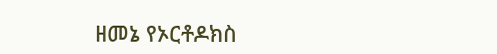ዘመኔ የኦርቶዶክስ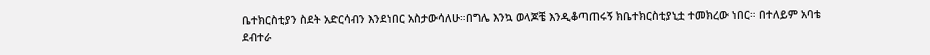ቤተክርስቲያን ስደት አድርሳብን እንደነበር አስታውሳለሁ።በግሌ እንኳ ወላጆቼ እንዲቆጣጠሩኝ ክቤተክርስቲያኒቷ ተመክረው ነበር። በተለይም አባቴ ደብተራ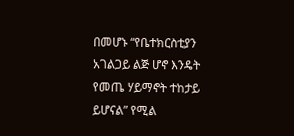በመሆኑ “የቤተክርስቲያን አገልጋይ ልጅ ሆኖ እንዴት የመጤ ሃይማኖት ተከታይ ይሆናል” የሚል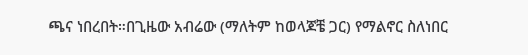ጫና ነበረበት።በጊዜው አብሬው (ማለትም ከወላጆቼ ጋር) የማልኖር ስለነበር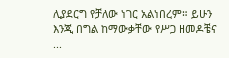ሊያደርግ የቻለው ነገር አልነበረም። ይሁን እንጂ በግል ከማውቃቸው የሥጋ ዘመዶቼና ...